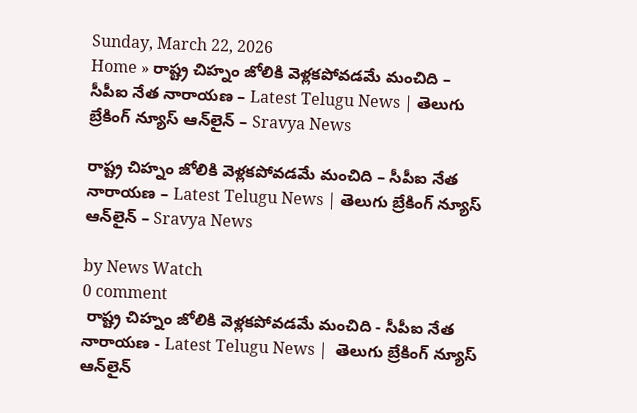Sunday, March 22, 2026
Home » రాష్ట్ర చిహ్నం జోలికి వెళ్లకపోవడమే మంచిది – సీపీఐ నేత నారాయణ – Latest Telugu News | తెలుగు బ్రేకింగ్ న్యూస్ ఆన్‌లైన్ – Sravya News

రాష్ట్ర చిహ్నం జోలికి వెళ్లకపోవడమే మంచిది – సీపీఐ నేత నారాయణ – Latest Telugu News | తెలుగు బ్రేకింగ్ న్యూస్ ఆన్‌లైన్ – Sravya News

by News Watch
0 comment
 రాష్ట్ర చిహ్నం జోలికి వెళ్లకపోవడమే మంచిది - సీపీఐ నేత నారాయణ - Latest Telugu News |  తెలుగు బ్రేకింగ్ న్యూస్ ఆన్‌లైన్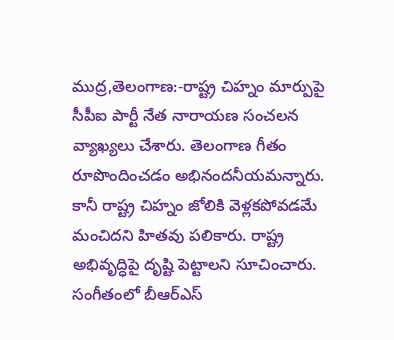ముద్ర,తెలంగాణ:-రాష్ట్ర చిహ్నం మార్పుపై సీపీఐ పార్టీ నేత నారాయణ సంచలన వ్యాఖ్యలు చేశారు. తెలంగాణ గీతం రూపొందించడం అభినందనీయమన్నారు. కానీ రాష్ట్ర చిహ్నం జోలికి వెళ్లకపోవడమే మంచిదని హితవు పలికారు. రాష్ట్ర అభివృద్ధిపై దృష్టి పెట్టాలని సూచించారు. సంగీతంలో బీఆర్ఎస్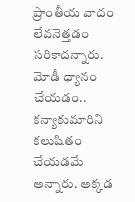ప్రాంతీయ వాదం లేవనెత్తడం సరికాదన్నారు. మోడీ ధ్యానం చేయడం.. కన్యాకుమారిని కలుషితం చేయడమే అన్నారు. అక్కడ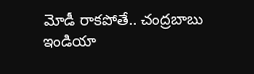మోడీ రాకపోతే.. చంద్రబాబు ఇండియా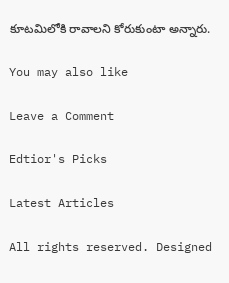కూటమిలోకి రావాలని కోరుకుంటా అన్నారు.

You may also like

Leave a Comment

Edtior's Picks

Latest Articles

All rights reserved. Designed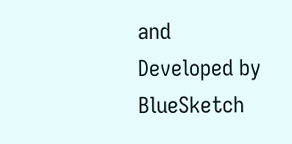and Developed by  BlueSketch